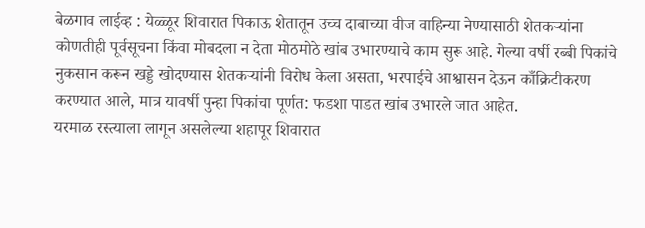बेळगाव लाईव्ह : येळ्ळूर शिवारात पिकाऊ शेतातून उच्च दाबाच्या वीज वाहिन्या नेण्यासाठी शेतकऱ्यांना कोणतीही पूर्वसूचना किंवा मोबदला न देता मोठमोठे खांब उभारण्याचे काम सुरू आहे. गेल्या वर्षी रब्बी पिकांचे नुकसान करून खड्डे खोदण्यास शेतकऱ्यांनी विरोध केला असता, भरपाईचे आश्वासन देऊन काँक्रिटीकरण करण्यात आले, मात्र यावर्षी पुन्हा पिकांचा पूर्णत: फडशा पाडत खांब उभारले जात आहेत.
यरमाळ रस्त्याला लागून असलेल्या शहापूर शिवारात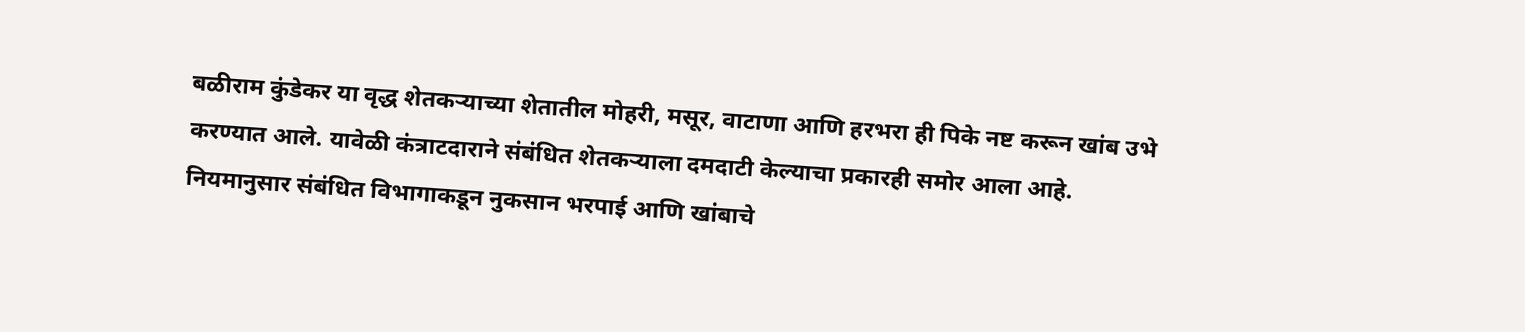बळीराम कुंडेकर या वृद्ध शेतकऱ्याच्या शेतातील मोहरी, मसूर, वाटाणा आणि हरभरा ही पिके नष्ट करून खांब उभे करण्यात आले. यावेळी कंत्राटदाराने संबंधित शेतकऱ्याला दमदाटी केल्याचा प्रकारही समोर आला आहे.
नियमानुसार संबंधित विभागाकडून नुकसान भरपाई आणि खांबाचे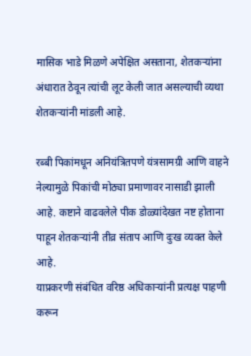मासिक भाडे मिळणे अपेक्षित असताना, शेतकऱ्यांना अंधारात ठेवून त्यांची लूट केली जात असल्याची व्यथा शेतकऱ्यांनी मांडली आहे.

रब्बी पिकांमधून अनियंत्रितपणे यंत्रसामग्री आणि वाहने नेल्यामुळे पिकांची मोठ्या प्रमाणावर नासाडी झाली आहे. कष्टाने वाढवलेले पीक डोळ्यांदेखत नष्ट होताना पाहून शेतकऱ्यांनी तीव्र संताप आणि दुःख व्यक्त केले आहे.
याप्रकरणी संबंधित वरिष्ठ अधिकाऱ्यांनी प्रत्यक्ष पाहणी करून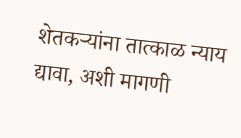शेतकऱ्यांना तात्काळ न्याय द्यावा, अशी मागणी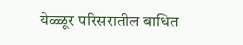येळ्ळूर परिसरातील बाधित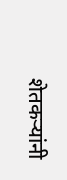शेतकऱ्यांनी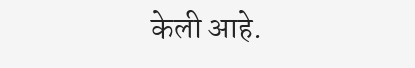केली आहे.